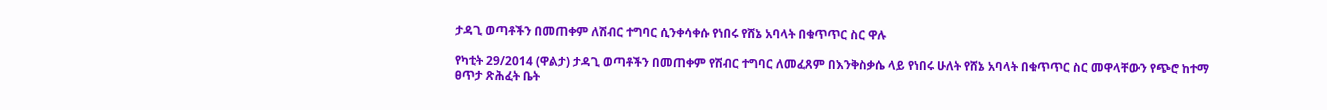ታዳጊ ወጣቶችን በመጠቀም ለሽብር ተግባር ሲንቀሳቀሱ የነበሩ የሸኔ አባላት በቁጥጥር ስር ዋሉ

የካቲት 29/2014 (ዋልታ) ታዳጊ ወጣቶችን በመጠቀም የሽብር ተግባር ለመፈጸም በእንቅስቃሴ ላይ የነበሩ ሁለት የሸኔ አባላት በቁጥጥር ስር መዋላቸውን የጭሮ ከተማ ፀጥታ ጽሕፈት ቤት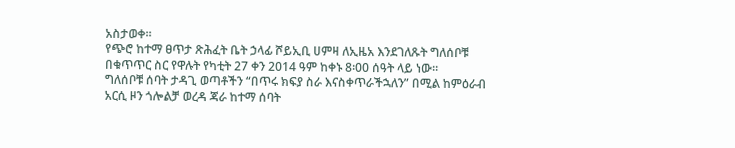አስታወቀ።
የጭሮ ከተማ ፀጥታ ጽሕፈት ቤት ኃላፊ ሾይኢቢ ሀምዛ ለኢዜአ እንደገለጹት ግለሰቦቹ በቁጥጥር ስር የዋሉት የካቲት 27 ቀን 2014 ዓም ከቀኑ 8፡00 ሰዓት ላይ ነው።
ግለሰቦቹ ሰባት ታዳጊ ወጣቶችን “በጥሩ ክፍያ ስራ እናስቀጥራችኋለን” በሚል ከምዕራብ አርሲ ዞን ጎሎልቻ ወረዳ ጃራ ከተማ ሰባት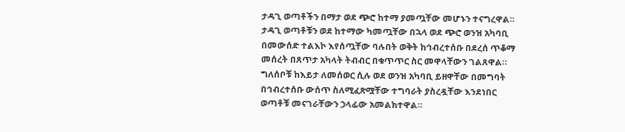ታዳጊ ወጣቶችን በማታ ወደ ጭሮ ከተማ ያመጧቸው መሆኑን ተናግረዋል።
ታዳጊ ወጣቶቹን ወደ ከተማው ካመጧቸው በኋላ ወደ ጭሮ ወንዝ አካባቢ በመውሰድ ተልእኮ እየሰጧቸው ባሉበት ወቅት ከኅብረተሰቡ በደረሰ ጥቆማ መሰረት በጸጥታ አካላት ትብብር በቁጥጥር ስር መዋላቸውን ገልጸዋል።
ግለሰቦቹ ከእይታ ለመሰወር ሲሉ ወደ ወንዝ አካባቢ ይዘዋቸው በመግባት በኅብረተሰቡ ውሰጥ ስለሚፈጽሟቸው ተግባራት ያስረዷቸው እንደነበር ወጣቶቹ መናገራቸውን ኃላፊው አመልክተዋል።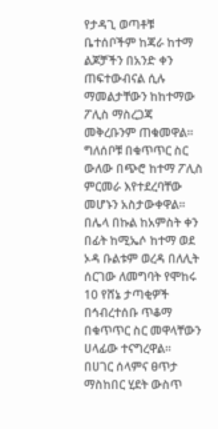የታዳጊ ወጣቶቹ ቤተሰቦችም ከጃራ ከተማ ልጆቻችን በአንድ ቀን ጠፍተውብናል ሲሉ ማመልታቸውን ከከተማው ፖሊስ ማስረጋጃ መቅረቡንም ጠቁመዋል።
ግለሰቦቹ በቁጥጥር ስር ውለው በጭሮ ከተማ ፖሊስ ምርመራ እየተደረባቸው መሆኑን አስታውቀዋል፡፡
በሌላ በኩል ከአምስት ቀን በፊት ከሚኤሶ ከተማ ወደ ኦዳ ቡልቱም ወረዳ በለሊት ሰርገው ለመግባት የሞከሩ 10 የሸኔ ታጣቂዎች በኅብረተሰቡ ጥቆማ በቁጥጥር ስር መዋላቸውን ሀላፊው ተናግረዋል።
በሀገር ሰላምና ፀጥታ ማስከበር ሂደት ውስጥ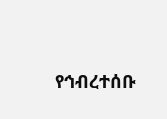የኅብረተሰቡ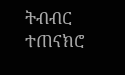ትብብር ተጠናክሮ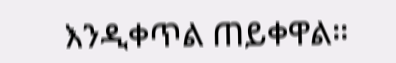እንዲቀጥል ጠይቀዋል።